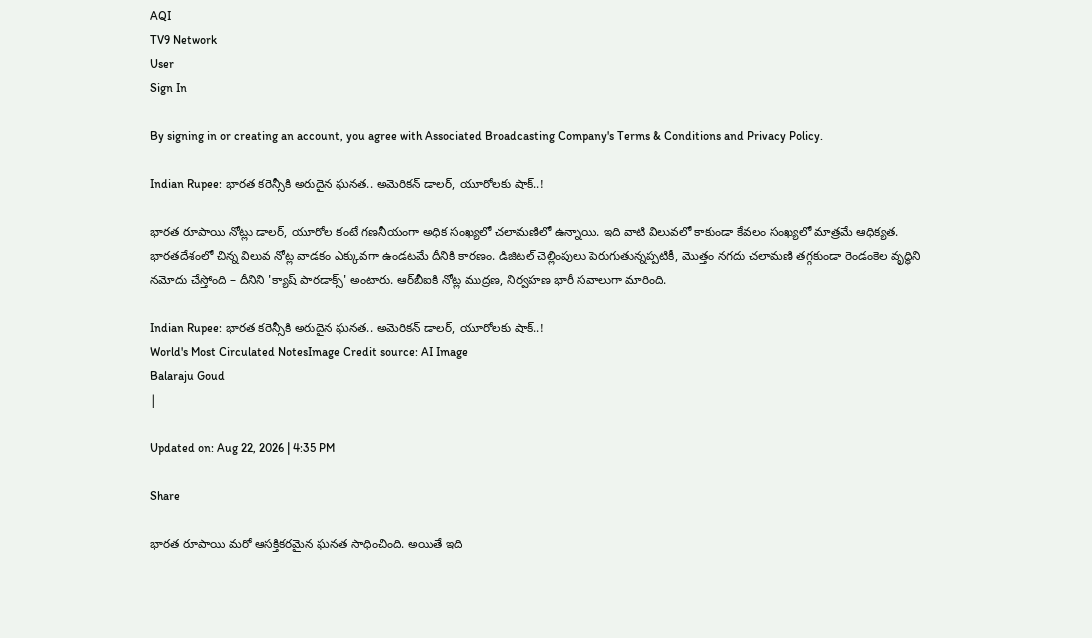AQI
TV9 Network
User
Sign In

By signing in or creating an account, you agree with Associated Broadcasting Company's Terms & Conditions and Privacy Policy.

Indian Rupee: భారత కరెన్సీకి అరుదైన ఘనత.. అమెరికన్ డాలర్, యూరోలకు షాక్..!

భారత రూపాయి నోట్లు డాలర్, యూరోల కంటే గణనీయంగా అధిక సంఖ్యలో చలామణిలో ఉన్నాయి. ఇది వాటి విలువలో కాకుండా కేవలం సంఖ్యలో మాత్రమే ఆధిక్యత. భారతదేశంలో చిన్న విలువ నోట్ల వాడకం ఎక్కువగా ఉండటమే దీనికి కారణం. డిజిటల్ చెల్లింపులు పెరుగుతున్నప్పటికీ, మొత్తం నగదు చలామణి తగ్గకుండా రెండంకెల వృద్ధిని నమోదు చేస్తోంది – దీనిని 'క్యాష్ పారడాక్స్' అంటారు. ఆర్‌బీఐకి నోట్ల ముద్రణ, నిర్వహణ భారీ సవాలుగా మారింది.

Indian Rupee: భారత కరెన్సీకి అరుదైన ఘనత.. అమెరికన్ డాలర్, యూరోలకు షాక్..!
World's Most Circulated NotesImage Credit source: AI Image
Balaraju Goud
|

Updated on: Aug 22, 2026 | 4:35 PM

Share

భారత రూపాయి మరో ఆసక్తికరమైన ఘనత సాధించింది. అయితే ఇది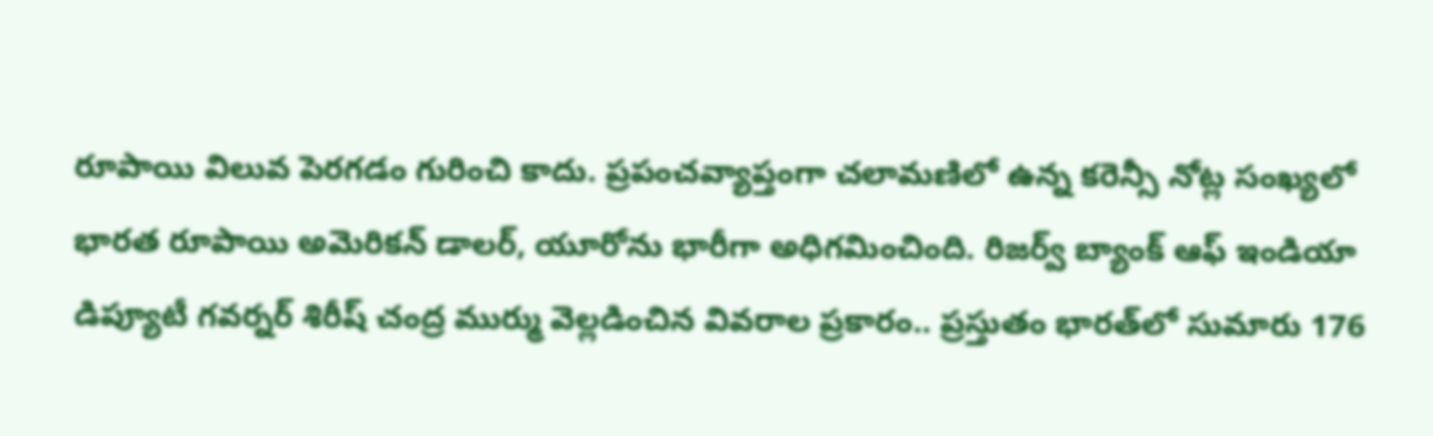రూపాయి విలువ పెరగడం గురించి కాదు. ప్రపంచవ్యాప్తంగా చలామణిలో ఉన్న కరెన్సీ నోట్ల సంఖ్యలో భారత రూపాయి అమెరికన్ డాలర్, యూరోను భారీగా అధిగమించింది. రిజర్వ్ బ్యాంక్ ఆఫ్ ఇండియా డిప్యూటీ గవర్నర్ శిరీష్ చంద్ర ముర్ము వెల్లడించిన వివరాల ప్రకారం.. ప్రస్తుతం భారత్‌లో సుమారు 176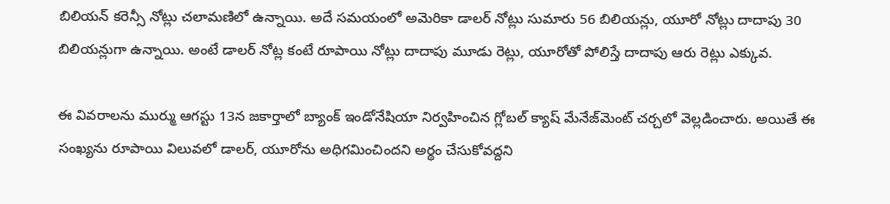బిలియన్ కరెన్సీ నోట్లు చలామణిలో ఉన్నాయి. అదే సమయంలో అమెరికా డాలర్ నోట్లు సుమారు 56 బిలియన్లు, యూరో నోట్లు దాదాపు 30 బిలియన్లుగా ఉన్నాయి. అంటే డాలర్ నోట్ల కంటే రూపాయి నోట్లు దాదాపు మూడు రెట్లు, యూరోతో పోలిస్తే దాదాపు ఆరు రెట్లు ఎక్కువ.

ఈ వివరాలను ముర్ము ఆగస్టు 13న జకార్తాలో బ్యాంక్ ఇండోనేషియా నిర్వహించిన గ్లోబల్ క్యాష్ మేనేజ్‌మెంట్ చర్చలో వెల్లడించారు. అయితే ఈ సంఖ్యను రూపాయి విలువలో డాలర్, యూరోను అధిగమించిందని అర్థం చేసుకోవద్దని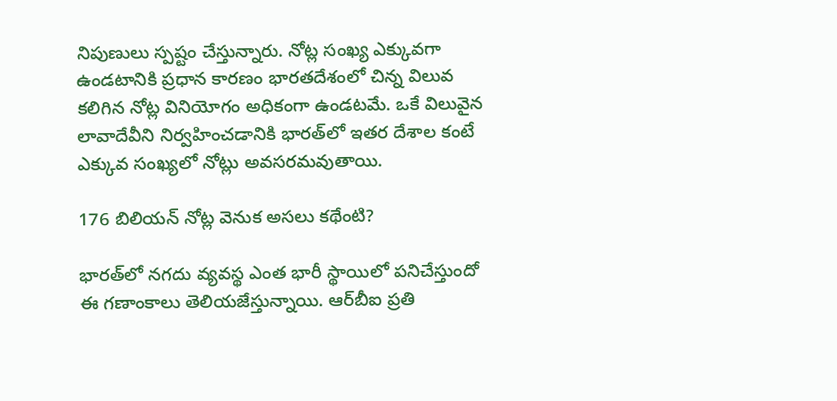నిపుణులు స్పష్టం చేస్తున్నారు. నోట్ల సంఖ్య ఎక్కువగా ఉండటానికి ప్రధాన కారణం భారతదేశంలో చిన్న విలువ కలిగిన నోట్ల వినియోగం అధికంగా ఉండటమే. ఒకే విలువైన లావాదేవీని నిర్వహించడానికి భారత్‌లో ఇతర దేశాల కంటే ఎక్కువ సంఖ్యలో నోట్లు అవసరమవుతాయి.

176 బిలియన్ నోట్ల వెనుక అసలు కథేంటి?

భారత్‌లో నగదు వ్యవస్థ ఎంత భారీ స్థాయిలో పనిచేస్తుందో ఈ గణాంకాలు తెలియజేస్తున్నాయి. ఆర్‌బీఐ ప్రతి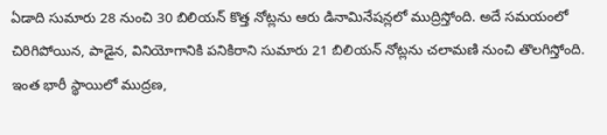ఏడాది సుమారు 28 నుంచి 30 బిలియన్ కొత్త నోట్లను ఆరు డినామినేషన్లలో ముద్రిస్తోంది. అదే సమయంలో చిరిగిపోయిన, పాడైన, వినియోగానికి పనికిరాని సుమారు 21 బిలియన్ నోట్లను చలామణి నుంచి తొలగిస్తోంది. ఇంత భారీ స్థాయిలో ముద్రణ,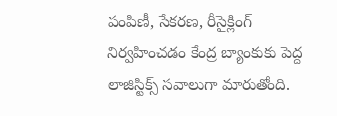పంపిణీ, సేకరణ, రీసైక్లింగ్ నిర్వహించడం కేంద్ర బ్యాంకుకు పెద్ద లాజిస్టిక్స్ సవాలుగా మారుతోంది.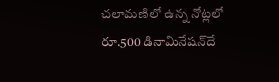చలామణిలో ఉన్న నోట్లలో రూ.500 డినామినేషన్‌దే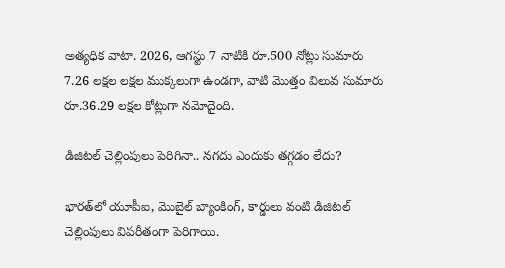అత్యధిక వాటా. 2026, ఆగస్టు 7 నాటికి రూ.500 నోట్లు సుమారు 7.26 లక్షల లక్షల ముక్కలుగా ఉండగా, వాటి మొత్తం విలువ సుమారు రూ.36.29 లక్షల కోట్లుగా నమోదైంది.

డిజిటల్ చెల్లింపులు పెరిగినా.. నగదు ఎందుకు తగ్గడం లేదు?

భారత్‌లో యూపీఐ, మొబైల్ బ్యాంకింగ్, కార్డులు వంటి డిజిటల్ చెల్లింపులు విపరీతంగా పెరిగాయి.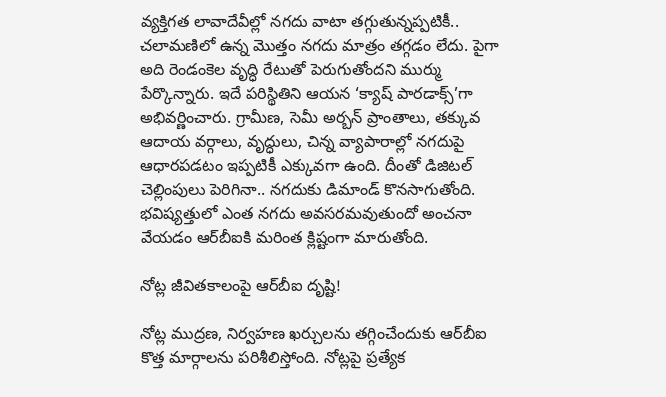వ్యక్తిగత లావాదేవీల్లో నగదు వాటా తగ్గుతున్నప్పటికీ.. చలామణిలో ఉన్న మొత్తం నగదు మాత్రం తగ్గడం లేదు. పైగా అది రెండంకెల వృద్ధి రేటుతో పెరుగుతోందని ముర్ము పేర్కొన్నారు. ఇదే పరిస్థితిని ఆయన ‘క్యాష్ పారడాక్స్’గా అభివర్ణించారు. గ్రామీణ, సెమీ అర్బన్ ప్రాంతాలు, తక్కువ ఆదాయ వర్గాలు, వృద్ధులు, చిన్న వ్యాపారాల్లో నగదుపై ఆధారపడటం ఇప్పటికీ ఎక్కువగా ఉంది. దీంతో డిజిటల్ చెల్లింపులు పెరిగినా.. నగదుకు డిమాండ్ కొనసాగుతోంది. భవిష్యత్తులో ఎంత నగదు అవసరమవుతుందో అంచనా వేయడం ఆర్‌బీఐకి మరింత క్లిష్టంగా మారుతోంది.

నోట్ల జీవితకాలంపై ఆర్‌బీఐ దృష్టి!

నోట్ల ముద్రణ, నిర్వహణ ఖర్చులను తగ్గించేందుకు ఆర్‌బీఐ కొత్త మార్గాలను పరిశీలిస్తోంది. నోట్లపై ప్రత్యేక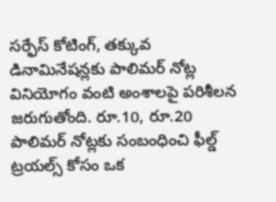సర్ఫేస్ కోటింగ్, తక్కువ డినామినేషన్లకు పాలిమర్ నోట్ల వినియోగం వంటి అంశాలపై పరిశీలన జరుగుతోంది. రూ.10, రూ.20 పాలిమర్ నోట్లకు సంబంధించి ఫీల్డ్ ట్రయల్స్ కోసం ఒక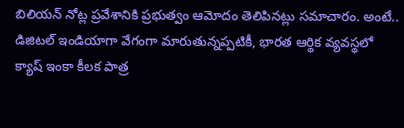బిలియన్ నోట్ల ప్రవేశానికి ప్రభుత్వం ఆమోదం తెలిపినట్లు సమాచారం. అంటే.. డిజిటల్ ఇండియాగా వేగంగా మారుతున్నప్పటికీ, భారత ఆర్థిక వ్యవస్థలో క్యాష్ ఇంకా కీలక పాత్ర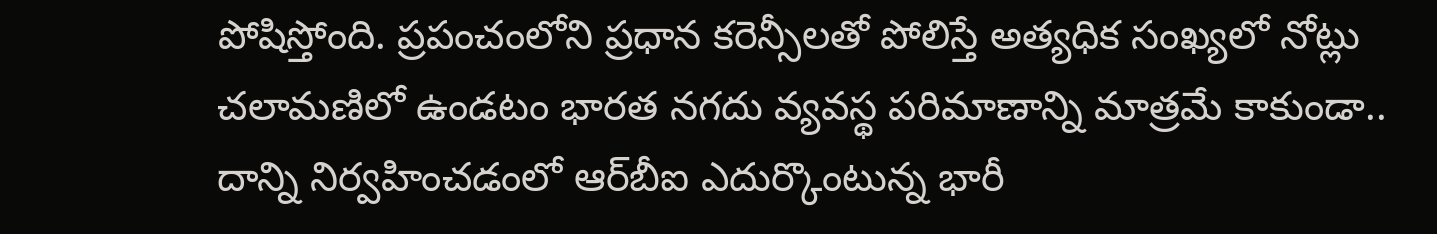పోషిస్తోంది. ప్రపంచంలోని ప్రధాన కరెన్సీలతో పోలిస్తే అత్యధిక సంఖ్యలో నోట్లు చలామణిలో ఉండటం భారత నగదు వ్యవస్థ పరిమాణాన్ని మాత్రమే కాకుండా.. దాన్ని నిర్వహించడంలో ఆర్‌బీఐ ఎదుర్కొంటున్న భారీ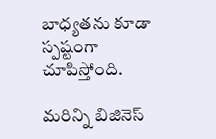బాధ్యతను కూడా స్పష్టంగా చూపిస్తోంది.

మరిన్ని బిజినెస్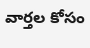వార్తల కోసం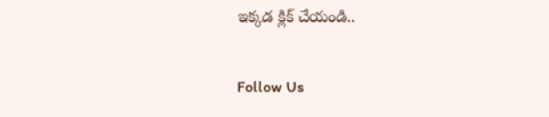ఇక్కడ క్లిక్ చేయండి..

Follow Us